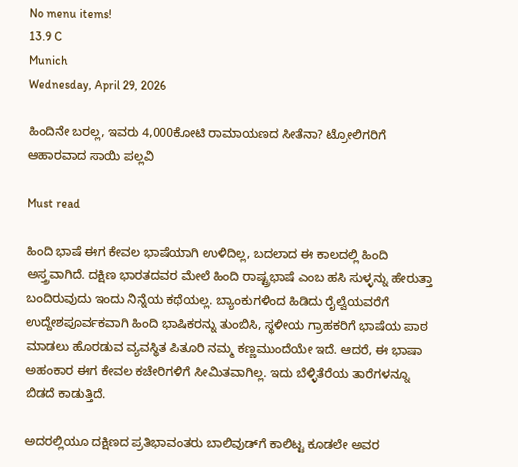No menu items!
13.9 C
Munich
Wednesday, April 29, 2026

ಹಿಂದಿನೇ ಬರಲ್ಲ, ಇವರು 4,000ಕೋಟಿ ರಾಮಾಯಣದ ಸೀತೆನಾ? ಟ್ರೋಲಿಗರಿಗೆ ಆಹಾರವಾದ ಸಾಯಿ ಪಲ್ಲವಿ

Must read

ಹಿಂದಿ ಭಾಷೆ ಈಗ ಕೇವಲ ಭಾಷೆಯಾಗಿ ಉಳಿದಿಲ್ಲ, ಬದಲಾದ ಈ ಕಾಲದಲ್ಲಿ ಹಿಂದಿ ಅಸ್ತ್ರವಾಗಿದೆ. ದಕ್ಷಿಣ ಭಾರತದವರ ಮೇಲೆ ಹಿಂದಿ ರಾಷ್ಟ್ರಭಾಷೆ ಎಂಬ ಹಸಿ ಸುಳ್ಳನ್ನು ಹೇರುತ್ತಾ ಬಂದಿರುವುದು ಇಂದು ನಿನ್ನೆಯ ಕಥೆಯಲ್ಲ. ಬ್ಯಾಂಕುಗಳಿಂದ ಹಿಡಿದು ರೈಲ್ವೆಯವರೆಗೆ ಉದ್ದೇಶಪೂರ್ವಕವಾಗಿ ಹಿಂದಿ ಭಾಷಿಕರನ್ನು ತುಂಬಿಸಿ, ಸ್ಥಳೀಯ ಗ್ರಾಹಕರಿಗೆ ಭಾಷೆಯ ಪಾಠ ಮಾಡಲು ಹೊರಡುವ ವ್ಯವಸ್ಥಿತ ಪಿತೂರಿ ನಮ್ಮ ಕಣ್ಣಮುಂದೆಯೇ ಇದೆ. ಆದರೆ, ಈ ಭಾಷಾ ಅಹಂಕಾರ ಈಗ ಕೇವಲ ಕಚೇರಿಗಳಿಗೆ ಸೀಮಿತವಾಗಿಲ್ಲ. ಇದು ಬೆಳ್ಳಿತೆರೆಯ ತಾರೆಗಳನ್ನೂ ಬಿಡದೆ ಕಾಡುತ್ತಿದೆ.

ಅದರಲ್ಲಿಯೂ ದಕ್ಷಿಣದ ಪ್ರತಿಭಾವಂತರು ಬಾಲಿವುಡ್‌ಗೆ ಕಾಲಿಟ್ಟ ಕೂಡಲೇ ಅವರ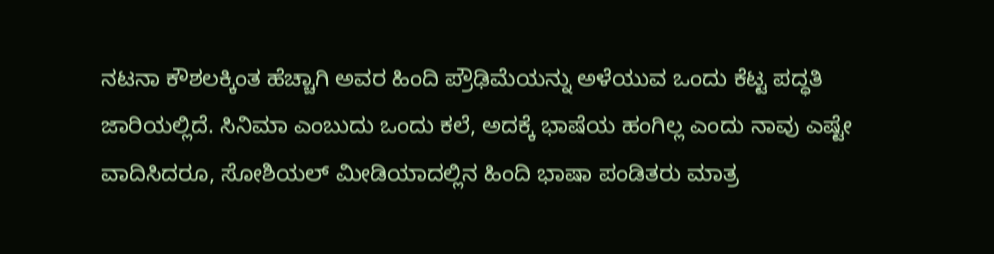ನಟನಾ ಕೌಶಲಕ್ಕಿಂತ ಹೆಚ್ಚಾಗಿ ಅವರ ಹಿಂದಿ ಪ್ರೌಢಿಮೆಯನ್ನು ಅಳೆಯುವ ಒಂದು ಕೆಟ್ಟ ಪದ್ಧತಿ ಜಾರಿಯಲ್ಲಿದೆ. ಸಿನಿಮಾ ಎಂಬುದು ಒಂದು ಕಲೆ, ಅದಕ್ಕೆ ಭಾಷೆಯ ಹಂಗಿಲ್ಲ ಎಂದು ನಾವು ಎಷ್ಟೇ ವಾದಿಸಿದರೂ, ಸೋಶಿಯಲ್ ಮೀಡಿಯಾದಲ್ಲಿನ ಹಿಂದಿ ಭಾಷಾ ಪಂಡಿತರು ಮಾತ್ರ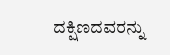ದಕ್ಷಿಣದವರನ್ನು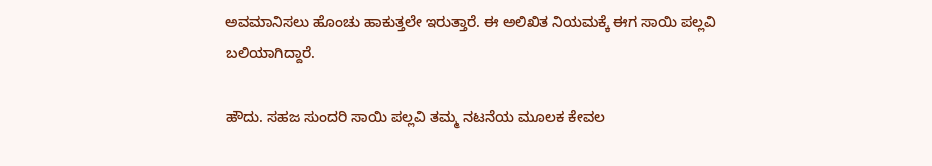ಅವಮಾನಿಸಲು ಹೊಂಚು ಹಾಕುತ್ತಲೇ ಇರುತ್ತಾರೆ. ಈ ಅಲಿಖಿತ ನಿಯಮಕ್ಕೆ ಈಗ ಸಾಯಿ ಪಲ್ಲವಿ ಬಲಿಯಾಗಿದ್ದಾರೆ.

ಹೌದು. ಸಹಜ ಸುಂದರಿ ಸಾಯಿ ಪಲ್ಲವಿ ತಮ್ಮ ನಟನೆಯ ಮೂಲಕ ಕೇವಲ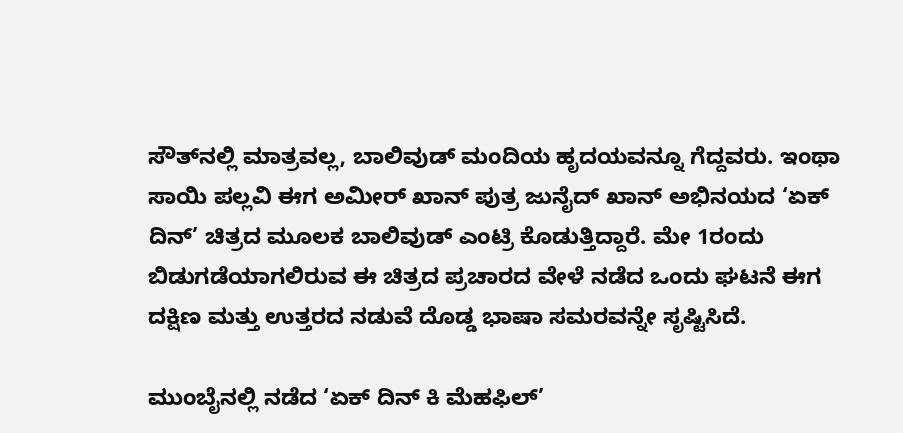ಸೌತ್‌ನಲ್ಲಿ ಮಾತ್ರವಲ್ಲ, ಬಾಲಿವುಡ್ ಮಂದಿಯ ಹೃದಯವನ್ನೂ ಗೆದ್ದವರು. ಇಂಥಾ ಸಾಯಿ ಪಲ್ಲವಿ ಈಗ ಅಮೀರ್ ಖಾನ್ ಪುತ್ರ ಜುನೈದ್ ಖಾನ್ ಅಭಿನಯದ ‘ಏಕ್ ದಿನ್’ ಚಿತ್ರದ ಮೂಲಕ ಬಾಲಿವುಡ್ ಎಂಟ್ರಿ ಕೊಡುತ್ತಿದ್ದಾರೆ. ಮೇ 1ರಂದು ಬಿಡುಗಡೆಯಾಗಲಿರುವ ಈ ಚಿತ್ರದ ಪ್ರಚಾರದ ವೇಳೆ ನಡೆದ ಒಂದು ಘಟನೆ ಈಗ ದಕ್ಷಿಣ ಮತ್ತು ಉತ್ತರದ ನಡುವೆ ದೊಡ್ಡ ಭಾಷಾ ಸಮರವನ್ನೇ ಸೃಷ್ಟಿಸಿದೆ.

ಮುಂಬೈನಲ್ಲಿ ನಡೆದ ‘ಏಕ್ ದಿನ್ ಕಿ ಮೆಹಫಿಲ್’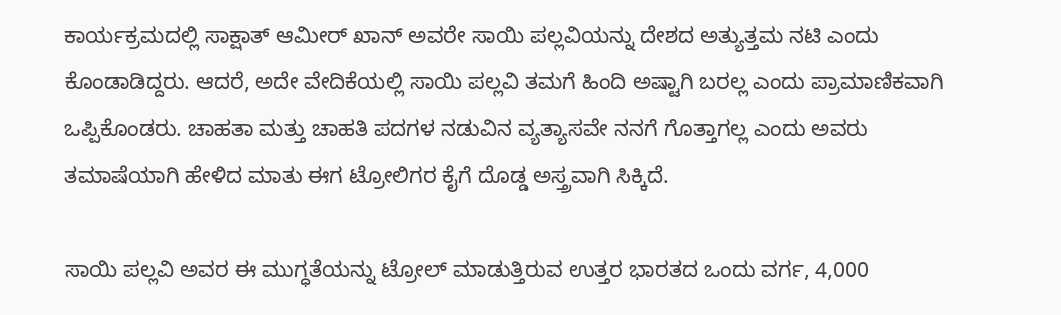ಕಾರ್ಯಕ್ರಮದಲ್ಲಿ ಸಾಕ್ಷಾತ್ ಆಮೀರ್ ಖಾನ್ ಅವರೇ ಸಾಯಿ ಪಲ್ಲವಿಯನ್ನು ದೇಶದ ಅತ್ಯುತ್ತಮ ನಟಿ ಎಂದು ಕೊಂಡಾಡಿದ್ದರು. ಆದರೆ, ಅದೇ ವೇದಿಕೆಯಲ್ಲಿ ಸಾಯಿ ಪಲ್ಲವಿ ತಮಗೆ ಹಿಂದಿ ಅಷ್ಟಾಗಿ ಬರಲ್ಲ ಎಂದು ಪ್ರಾಮಾಣಿಕವಾಗಿ ಒಪ್ಪಿಕೊಂಡರು. ಚಾಹತಾ ಮತ್ತು ಚಾಹತಿ ಪದಗಳ ನಡುವಿನ ವ್ಯತ್ಯಾಸವೇ ನನಗೆ ಗೊತ್ತಾಗಲ್ಲ ಎಂದು ಅವರು ತಮಾಷೆಯಾಗಿ ಹೇಳಿದ ಮಾತು ಈಗ ಟ್ರೋಲಿಗರ ಕೈಗೆ ದೊಡ್ಡ ಅಸ್ತ್ರವಾಗಿ ಸಿಕ್ಕಿದೆ.

ಸಾಯಿ ಪಲ್ಲವಿ ಅವರ ಈ ಮುಗ್ಧತೆಯನ್ನು ಟ್ರೋಲ್ ಮಾಡುತ್ತಿರುವ ಉತ್ತರ ಭಾರತದ ಒಂದು ವರ್ಗ, 4,000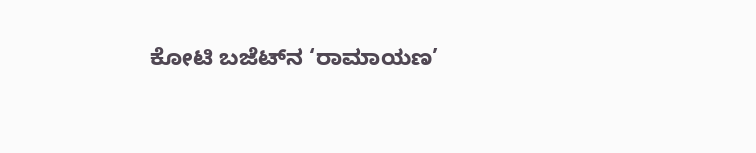ಕೋಟಿ ಬಜೆಟ್‌ನ ‘ರಾಮಾಯಣ’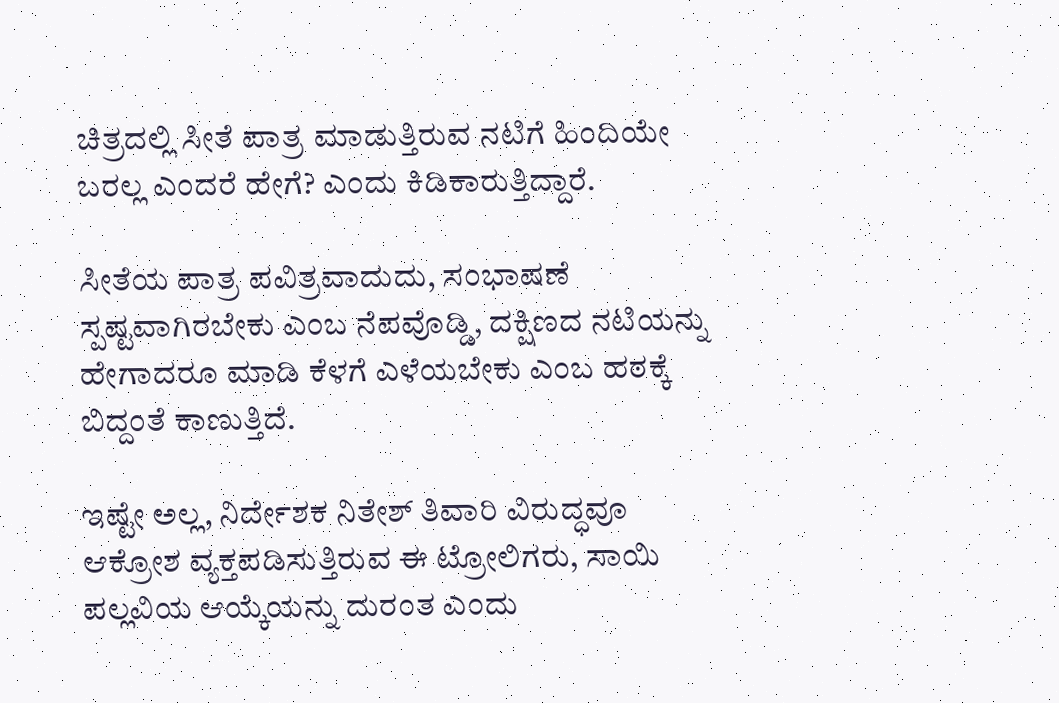ಚಿತ್ರದಲ್ಲಿ ಸೀತೆ ಪಾತ್ರ ಮಾಡುತ್ತಿರುವ ನಟಿಗೆ ಹಿಂದಿಯೇ ಬರಲ್ಲ ಎಂದರೆ ಹೇಗೆ? ಎಂದು ಕಿಡಿಕಾರುತ್ತಿದ್ದಾರೆ.

ಸೀತೆಯ ಪಾತ್ರ ಪವಿತ್ರವಾದುದು, ಸಂಭಾಷಣೆ ಸ್ಪಷ್ಟವಾಗಿರಬೇಕು ಎಂಬ ನೆಪವೊಡ್ಡಿ, ದಕ್ಷಿಣದ ನಟಿಯನ್ನು ಹೇಗಾದರೂ ಮಾಡಿ ಕೆಳಗೆ ಎಳೆಯಬೇಕು ಎಂಬ ಹಠಕ್ಕೆ ಬಿದ್ದಂತೆ ಕಾಣುತ್ತಿದೆ.

ಇಷ್ಟೇ ಅಲ್ಲ, ನಿರ್ದೇಶಕ ನಿತೇಶ್ ತಿವಾರಿ ವಿರುದ್ಧವೂ ಆಕ್ರೋಶ ವ್ಯಕ್ತಪಡಿಸುತ್ತಿರುವ ಈ ಟ್ರೋಲಿಗರು, ಸಾಯಿ ಪಲ್ಲವಿಯ ಆಯ್ಕೆಯನ್ನು ದುರಂತ ಎಂದು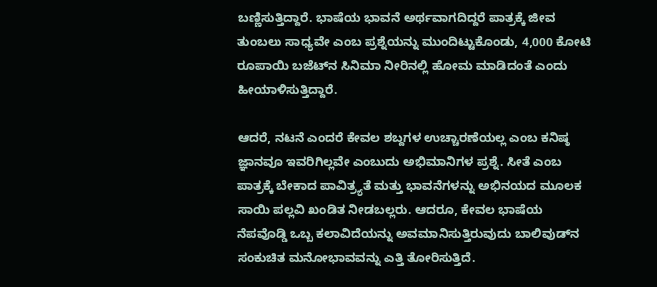ಬಣ್ಣಿಸುತ್ತಿದ್ದಾರೆ. ಭಾಷೆಯ ಭಾವನೆ ಅರ್ಥವಾಗದಿದ್ದರೆ ಪಾತ್ರಕ್ಕೆ ಜೀವ ತುಂಬಲು ಸಾಧ್ಯವೇ ಎಂಬ ಪ್ರಶ್ನೆಯನ್ನು ಮುಂದಿಟ್ಟುಕೊಂಡು, 4,000 ಕೋಟಿ ರೂಪಾಯಿ ಬಜೆಟ್‌ನ ಸಿನಿಮಾ ನೀರಿನಲ್ಲಿ ಹೋಮ ಮಾಡಿದಂತೆ ಎಂದು ಹೀಯಾಳಿಸುತ್ತಿದ್ದಾರೆ.

ಆದರೆ, ನಟನೆ ಎಂದರೆ ಕೇವಲ ಶಬ್ದಗಳ ಉಚ್ಚಾರಣೆಯಲ್ಲ ಎಂಬ ಕನಿಷ್ಠ ಜ್ಞಾನವೂ ಇವರಿಗಿಲ್ಲವೇ ಎಂಬುದು ಅಭಿಮಾನಿಗಳ ಪ್ರಶ್ನೆ. ಸೀತೆ ಎಂಬ ಪಾತ್ರಕ್ಕೆ ಬೇಕಾದ ಪಾವಿತ್ರ್ಯತೆ ಮತ್ತು ಭಾವನೆಗಳನ್ನು ಅಭಿನಯದ ಮೂಲಕ ಸಾಯಿ ಪಲ್ಲವಿ ಖಂಡಿತ ನೀಡಬಲ್ಲರು. ಆದರೂ, ಕೇವಲ ಭಾಷೆಯ ನೆಪವೊಡ್ಡಿ ಒಬ್ಬ ಕಲಾವಿದೆಯನ್ನು ಅವಮಾನಿಸುತ್ತಿರುವುದು ಬಾಲಿವುಡ್‌ನ ಸಂಕುಚಿತ ಮನೋಭಾವವನ್ನು ಎತ್ತಿ ತೋರಿಸುತ್ತಿದೆ.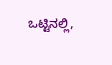ಒಟ್ಟಿನಲ್ಲಿ,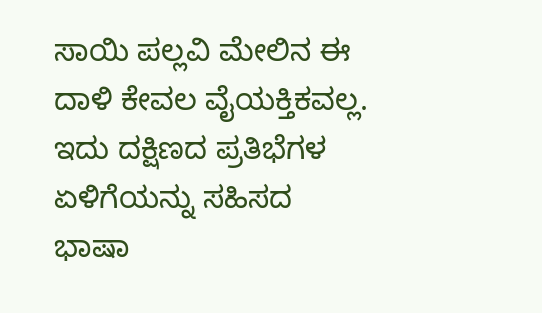ಸಾಯಿ ಪಲ್ಲವಿ ಮೇಲಿನ ಈ ದಾಳಿ ಕೇವಲ ವೈಯಕ್ತಿಕವಲ್ಲ. ಇದು ದಕ್ಷಿಣದ ಪ್ರತಿಭೆಗಳ ಏಳಿಗೆಯನ್ನು ಸಹಿಸದ ಭಾಷಾ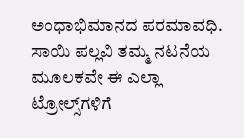ಅಂಧಾಭಿಮಾನದ ಪರಮಾವಧಿ. ಸಾಯಿ ಪಲ್ಲವಿ ತಮ್ಮ ನಟನೆಯ ಮೂಲಕವೇ ಈ ಎಲ್ಲಾ ಟ್ರೋಲ್ಸ್‌ಗಳಿಗೆ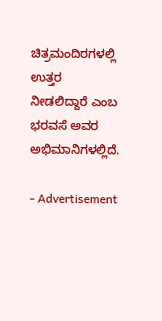ಚಿತ್ರಮಂದಿರಗಳಲ್ಲಿ ಉತ್ತರ ನೀಡಲಿದ್ದಾರೆ ಎಂಬ ಭರವಸೆ ಅವರ ಅಭಿಮಾನಿಗಳಲ್ಲಿದೆ.

- Advertisement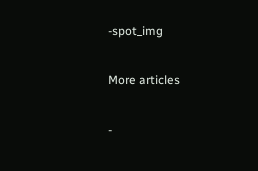-spot_img

More articles

-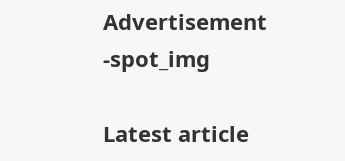Advertisement -spot_img

Latest article